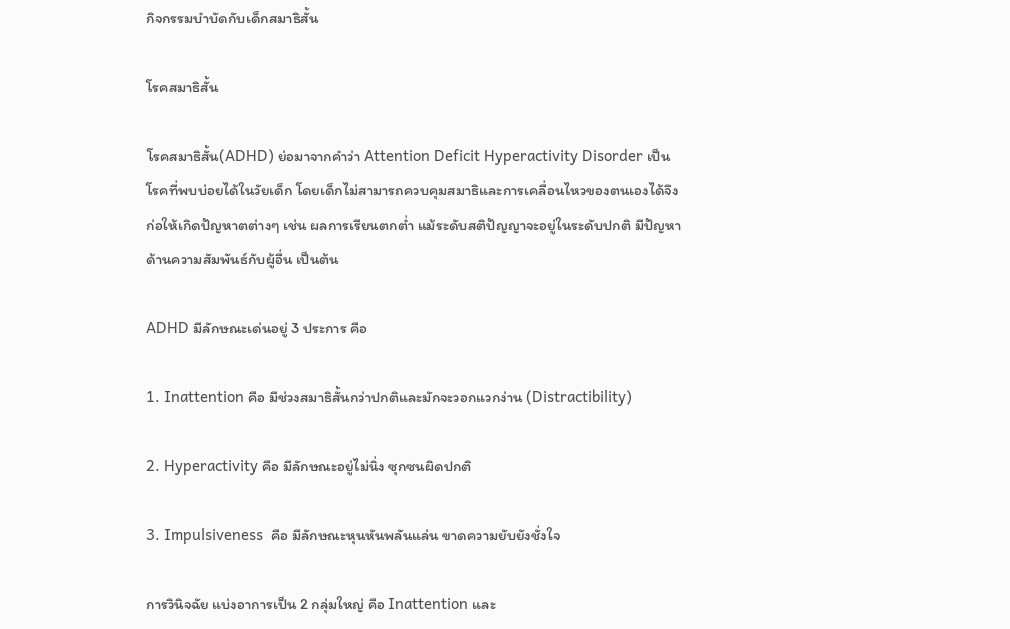กิจกรรมบำบัดกับเด็กสมาธิสั้น

โรคสมาธิสั้น

โรคสมาธิสั้น(ADHD) ย่อมาจากคำว่า Attention Deficit Hyperactivity Disorder เป็นโรคที่พบบ่อยได้ในวัยเด็ก โดยเด็กไม่สามารถควบคุมสมาธิและการเคลื่อนไหวของตนเองได้จึงก่อให้เกิดปัญหาตต่างๆ เช่น ผลการเรียนตกต่ำ แม้ระดับสติปัญญาจะอยู่ในระดับปกติ มีปัญหาด้านความสัมพันธ์กับผู้อื่น เป็นต้น

ADHD มีลักษณะเด่นอยู่ 3 ประการ คือ

1. Inattention คือ มีช่วงสมาธิสั้นกว่าปกติและมักจะวอกแวกง่าน (Distractibility)

2. Hyperactivity คือ มีลักษณะอยู่ไม่นิ่ง ซุกซนผิดปกติ

3. Impulsiveness  คือ มีลักษณะหุนหันพลันแล่น ขาดความยับยังชั่งใจ

การวินิจฉัย แบ่งอาการเป็น 2 กลุ่มใหญ่ คือ Inattention และ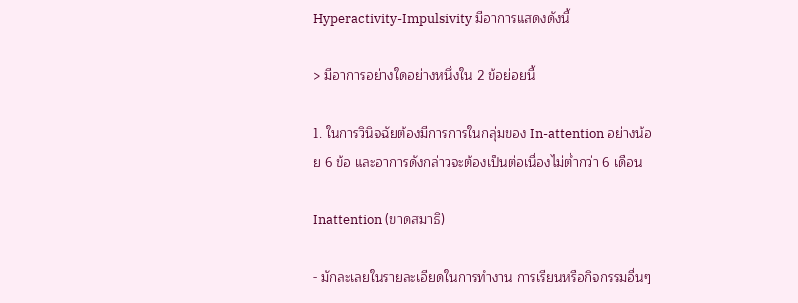Hyperactivity-Impulsivity มีอาการแสดงดังนี้

> มีอาการอย่างใดอย่างหนึ่งใน 2 ข้อย่อยนี้

1. ในการวินิจฉัยต้องมีการการในกลุ่มของ In-attention อย่างน้อย 6 ข้อ และอาการดังกล่าวจะต้องเป็นต่อเนื่องไม่ต่ำกว่า 6 เดือน

Inattention (ขาดสมาธิ)

- มักละเลยในรายละเอียดในการทำงาน การเรียนหรือกิจกรรมอื่นๆ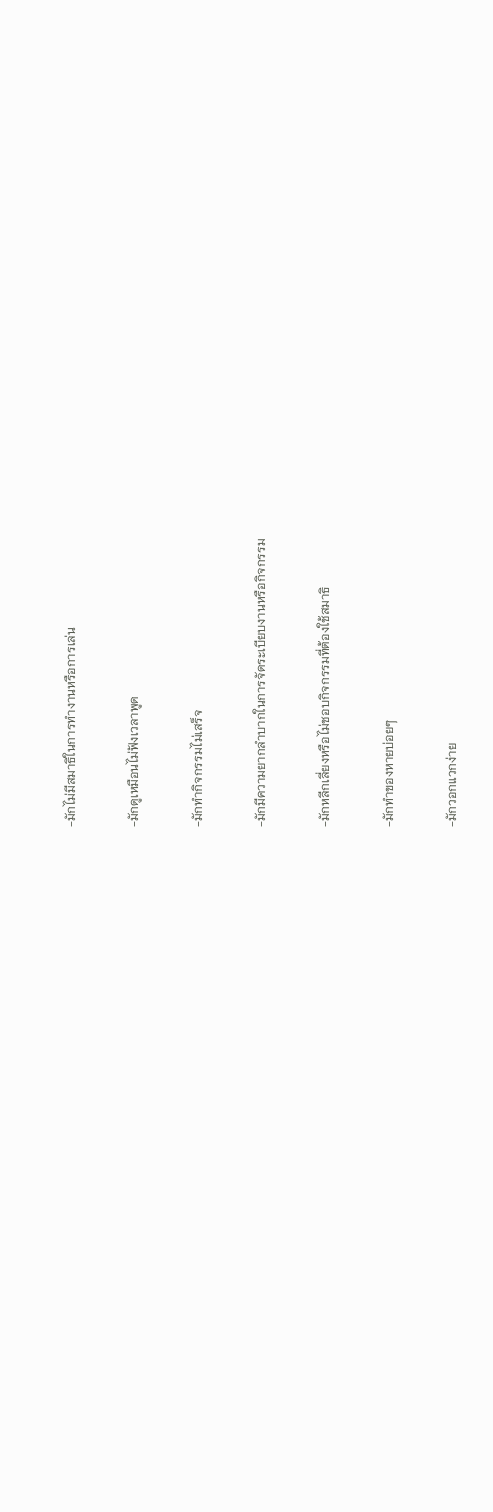-มักไม่มีสมาธิในการทำงานหรือการเล่น

-มักดูเหมือนไม่ฟังเวลาพูด

-มักทำกิจกรรมไม่เสร็จ

-มักมีความยากลำบากในการจัดระเบียบงานหรือกิจกรรม

-มักหลีกเลี่ยงหรือไม่ชอบกิจกรรมที่ต้องใช้สมาธิ

-มักทำของหายบ่อยๆ

-มักวอกแวกง่าย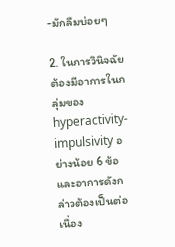-มักลืมบ่อยๆ

2. ในการวินิจฉัยต้องมีอาการในกลุ่มของ hyperactivity-impulsivity อย่างน้อย 6 ข้อ และอาการดังกล่าวต้องเป็นต่อเนื่อง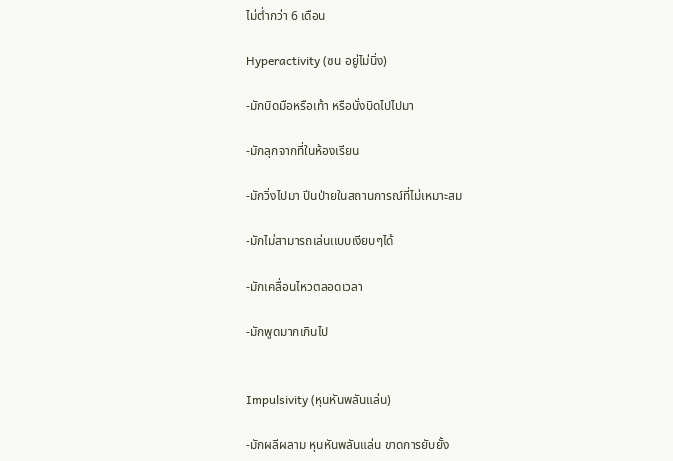ไม่ต่ำกว่า 6 เดือน

Hyperactivity (ซน อยู่ไม่นิ่ง)

-มักบิดมือหรือเท้า หรือนั่งบิดไปไปมา

-มักลุกจากที่ในห้องเรียน

-มักวิ่งไปมา ปีนป่ายในสถานการณ์ที่ไม่เหมาะสม

-มักไม่สามารถเล่นเเบบเงียบๆได้

-มักเคลื่อนไหวตลอดเวลา

-มักพูดมากเกินไป


Impulsivity (หุนหันพลันแล่น)

-มักผลีผลาม หุนหันพลันแล่น ขาดการยับยั้ง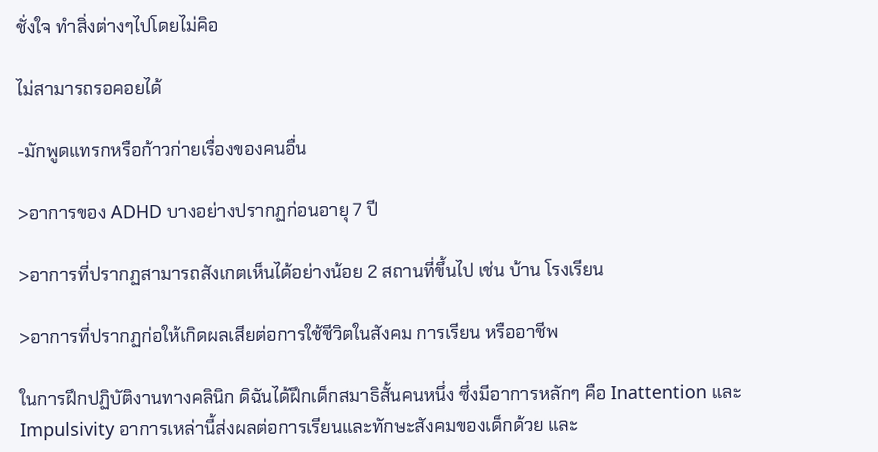ชั่งใจ ทำสิ่งต่างๆไปโดยไม่คิอ

ไม่สามารถรอคอยได้

-มักพูดแทรกหรือก้าวก่ายเรื่องของคนอื่น

>อาการของ ADHD บางอย่างปรากฏก่อนอายุ 7 ปี

>อาการที่ปรากฏสามารถสังเกตเห็นได้อย่างน้อย 2 สถานที่ขึ้นไป เช่น บ้าน โรงเรียน

>อาการที่ปรากฏก่อให้เกิดผลเสียต่อการใช้ชีวิตในสังคม การเรียน หรืออาชีพ

ในการฝึกปฏิบัติงานทางคลินิก ดิฉันได้ฝึกเด็กสมาธิสั้นคนหนึ่ง ซึ่งมีอาการหลักๆ คือ Inattention และ Impulsivity อาการเหล่านี้ส่งผลต่อการเรียนและทักษะสังคมของเด็กด้วย และ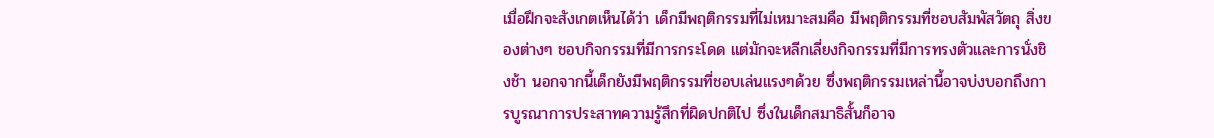เมื่อฝึกจะสังเกตเห็นได้ว่า เด็กมีพฤติกรรมที่ไม่เหมาะสมคือ มีพฤติกรรมที่ชอบสัมพัสวัตถุ สิ่งของต่างๆ ชอบกิจกรรมที่มีการกระโดด แต่มักจะหลีกเลี่ยงกิจกรรมที่มีการทรงตัวและการนั่งชิงช้า นอกจากนี้เด็กยังมีพฤติกรรมที่ชอบเล่นแรงๆด้วย ซึ่งพฤติกรรมเหล่านี้อาจบ่งบอกถึงการบูรณาการประสาทความรู้สึกที่ผิดปกติไป ซึ่งในเด็กสมาธิสั้นก็อาจ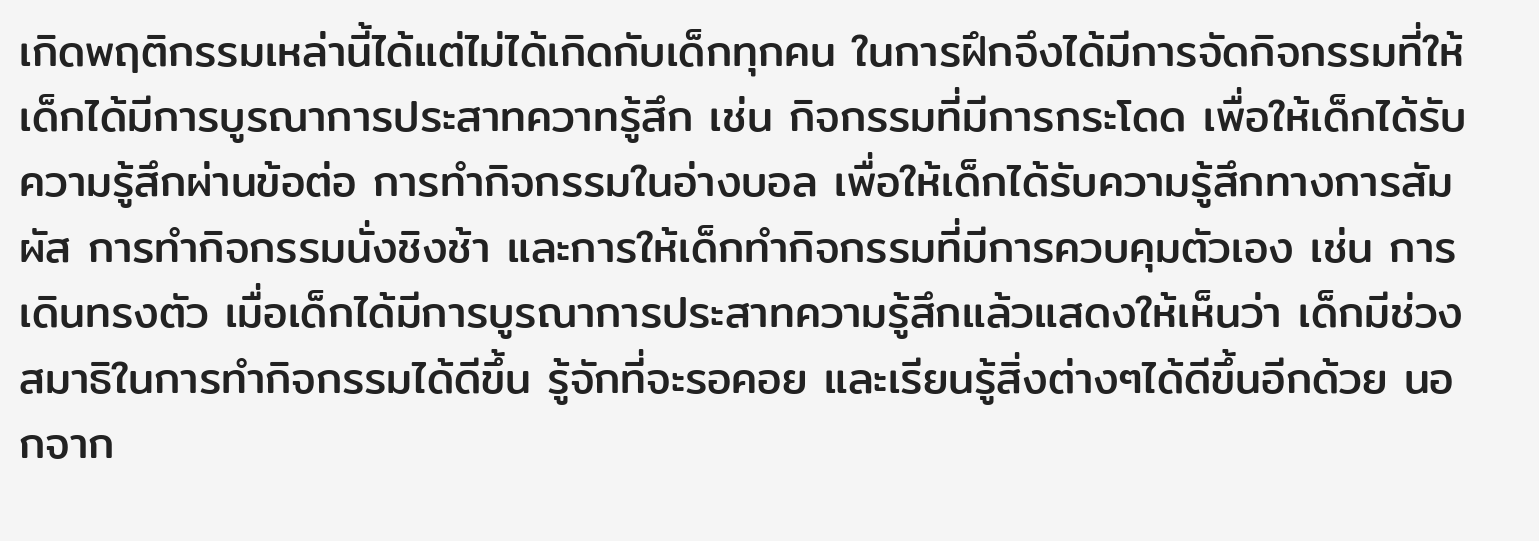เกิดพฤติกรรมเหล่านี้ได้แต่ไม่ได้เกิดกับเด็กทุกคน ในการฝึกจึงได้มีการจัดกิจกรรมที่ให้เด็กได้มีการบูรณาการประสาทควาทรู้สึก เช่น กิจกรรมที่มีการกระโดด เพื่อให้เด็กได้รับความรู้สึกผ่านข้อต่อ การทำกิจกรรมในอ่างบอล เพื่อให้เด็กได้รับความรู้สึกทางการสัมผัส การทำกิจกรรมนั่งชิงช้า และการให้เด็กทำกิจกรรมที่มีการควบคุมตัวเอง เช่น การเดินทรงตัว เมื่อเด็กได้มีการบูรณาการประสาทความรู้สึกแล้วแสดงให้เห็นว่า เด็กมีช่วงสมาธิในการทำกิจกรรมได้ดีขึ้น รู้จักที่จะรอคอย และเรียนรู้สิ่งต่างๆได้ดีขึ้นอีกด้วย นอกจาก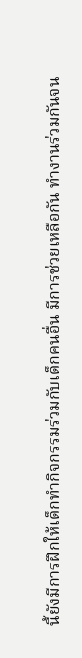นี้ยังมีการฝึกให้เด็กทำกิจกรรมร่วมกับเด็กคนอื่น มีการช่วยเหลือกัน ทำงานร่วมกันจน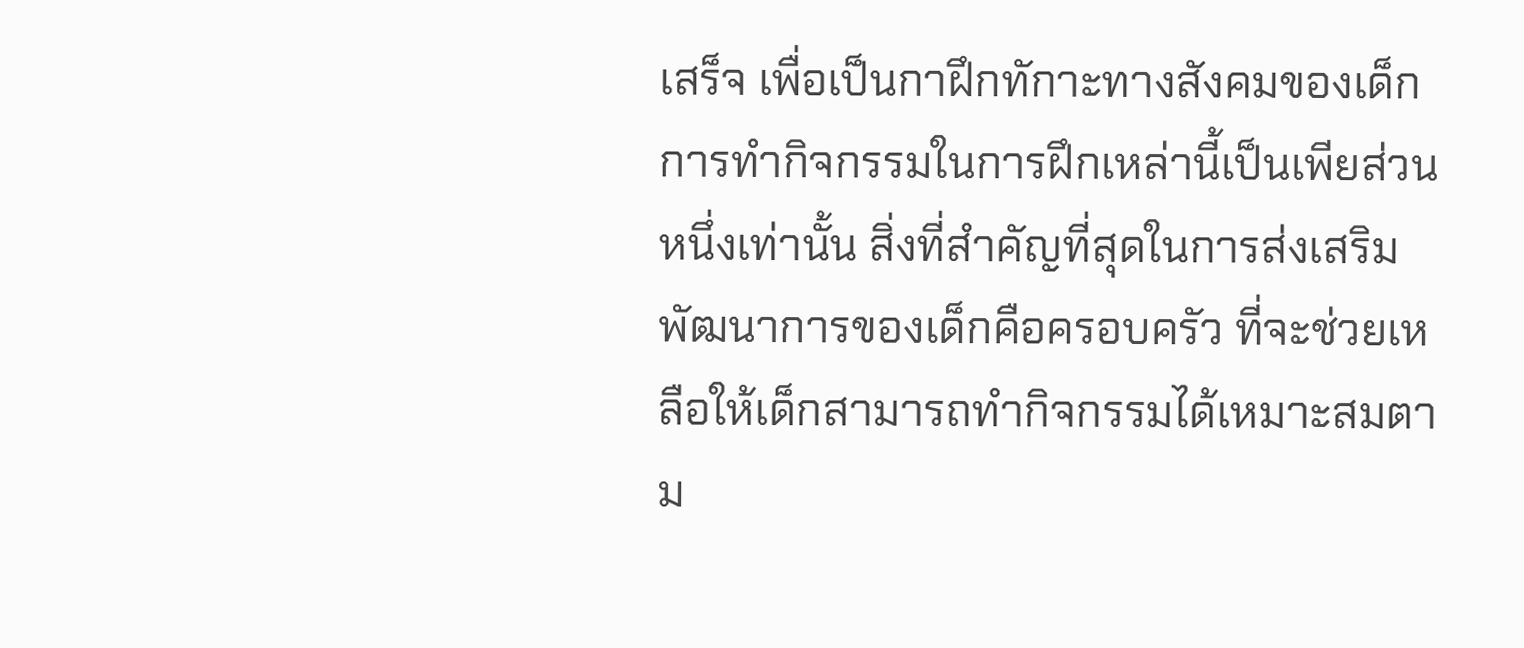เสร็จ เพื่อเป็นกาฝึกทักาะทางสังคมของเด็ก การทำกิจกรรมในการฝึกเหล่านี้เป็นเพียส่วนหนึ่งเท่านั้น สิ่งที่สำคัญที่สุดในการส่งเสริมพัฒนาการของเด็กคือครอบครัว ที่จะช่วยเหลือให้เด็กสามารถทำกิจกรรมได้เหมาะสมตาม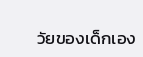วัยของเด็กเอง